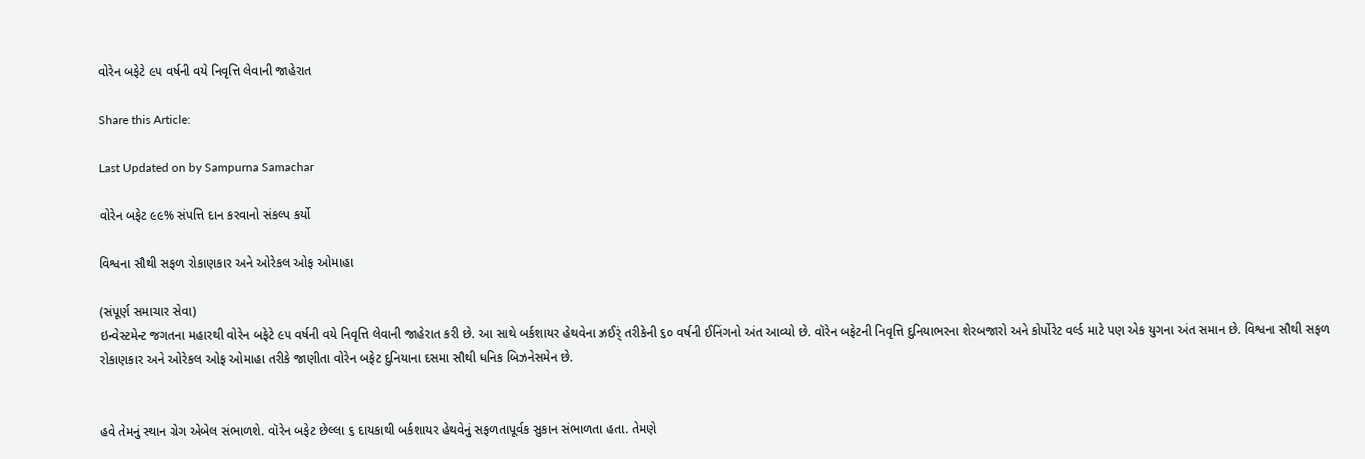વોરેન બફેટે ૯૫ વર્ષની વયે નિવૃત્તિ લેવાની જાહેરાત

Share this Article:

Last Updated on by Sampurna Samachar

વોરેન બફેટ ૯૯% સંપત્તિ દાન કરવાનો સંકલ્પ કર્યો

વિશ્વના સૌથી સફળ રોકાણકાર અને ઓરેકલ ઓફ ઓમાહા

(સંપૂર્ણ સમાચાર સેવા)
ઇન્વેસ્ટમેન્ટ જગતના મહારથી વોરેન બફેટે ૯૫ વર્ષની વયે નિવૃત્તિ લેવાની જાહેરાત કરી છે. આ સાથે બર્કશાયર હેથવેના ઝ્રઈર્ં તરીકેની ૬૦ વર્ષની ઈનિંગનો અંત આવ્યો છે. વૉરેન બફેટની નિવૃત્તિ દુનિયાભરના શેરબજારો અને કોર્પોરેટ વર્લ્ડ માટે પણ એક યુગના અંત સમાન છે. વિશ્વના સૌથી સફળ રોકાણકાર અને ઓરેકલ ઓફ ઓમાહા તરીકે જાણીતા વોરેન બફેટ દુનિયાના દસમા સૌથી ધનિક બિઝનેસમેન છે.


હવે તેમનું સ્થાન ગ્રેગ એબેલ સંભાળશે. વૉરેન બફેટ છેલ્લા ૬ દાયકાથી બર્કશાયર હેથવેનું સફળતાપૂર્વક સુકાન સંભાળતા હતા. તેમણે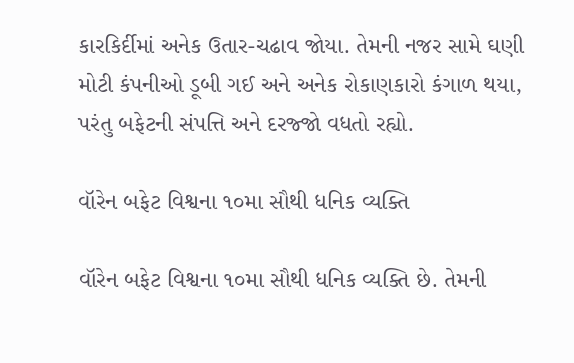કારકિર્દીમાં અનેક ઉતાર-ચઢાવ જોયા. તેમની નજર સામે ઘણી મોટી કંપનીઓ ડૂબી ગઈ અને અનેક રોકાણકારો કંગાળ થયા, પરંતુ બફેટની સંપત્તિ અને દરજ્જો વધતો રહ્યો.

વૉરેન બફેટ વિશ્વના ૧૦મા સૌથી ધનિક વ્યક્તિ

વૉરેન બફેટ વિશ્વના ૧૦મા સૌથી ધનિક વ્યક્તિ છે. તેમની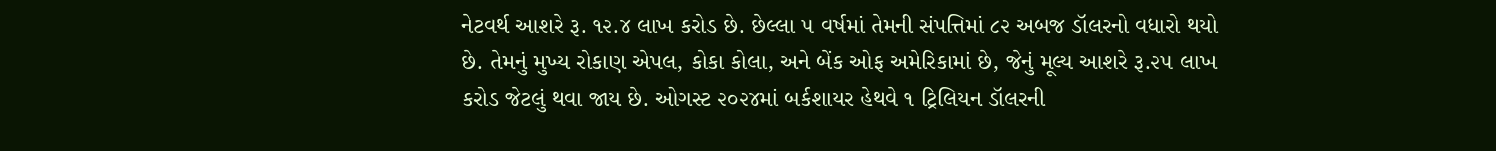નેટવર્થ આશરે રૂ. ૧૨.૪ લાખ કરોડ છે. છેલ્લા ૫ વર્ષમાં તેમની સંપત્તિમાં ૮૨ અબજ ડૉલરનો વધારો થયો છે. તેમનું મુખ્ય રોકાણ એપલ, કોકા કોલા, અને બેંક ઓફ અમેરિકામાં છે, જેનું મૂલ્ય આશરે રૂ.૨૫ લાખ કરોડ જેટલું થવા જાય છે. ઓગસ્ટ ૨૦૨૪માં બર્કશાયર હેથવે ૧ ટ્રિલિયન ડૉલરની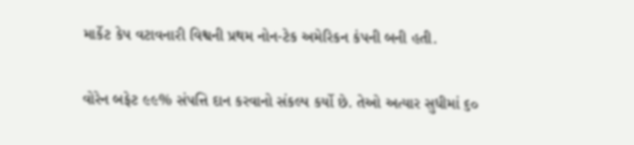માર્કેટ કેપ વટાવનારી વિશ્વની પ્રથમ નોન-ટેક અમેરિકન કંપની બની હતી.

વોરેન બફેટ ૯૯% સંપત્તિ દાન કરવાનો સંકલ્પ કર્યો છે. તેઓ અત્યાર સુધીમાં ૬૦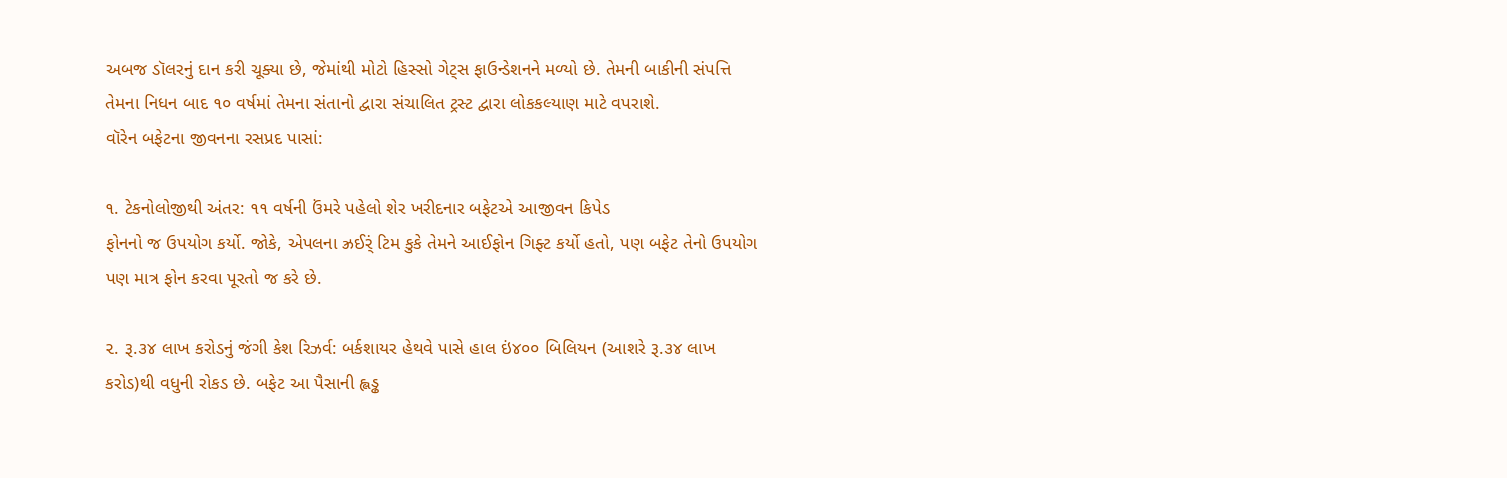અબજ ડૉલરનું દાન કરી ચૂક્યા છે, જેમાંથી મોટો હિસ્સો ગેટ્સ ફાઉન્ડેશનને મળ્યો છે. તેમની બાકીની સંપત્તિ તેમના નિધન બાદ ૧૦ વર્ષમાં તેમના સંતાનો દ્વારા સંચાલિત ટ્રસ્ટ દ્વારા લોકકલ્યાણ માટે વપરાશે.
વૉરેન બફેટના જીવનના રસપ્રદ પાસાં:

૧. ટેકનોલોજીથી અંતર: ૧૧ વર્ષની ઉંમરે પહેલો શેર ખરીદનાર બફેટએ આજીવન કિપેડ
ફોનનો જ ઉપયોગ કર્યો. જોકે, એપલના ઝ્રઈર્ં ટિમ કુકે તેમને આઈફોન ગિફ્ટ કર્યો હતો, પણ બફેટ તેનો ઉપયોગ પણ માત્ર ફોન કરવા પૂરતો જ કરે છે.

૨. રૂ.૩૪ લાખ કરોડનું જંગી કેશ રિઝર્વ: બર્કશાયર હેથવે પાસે હાલ ઇં૪૦૦ બિલિયન (આશરે રૂ.૩૪ લાખ કરોડ)થી વધુની રોકડ છે. બફેટ આ પૈસાની હ્લડ્ઢ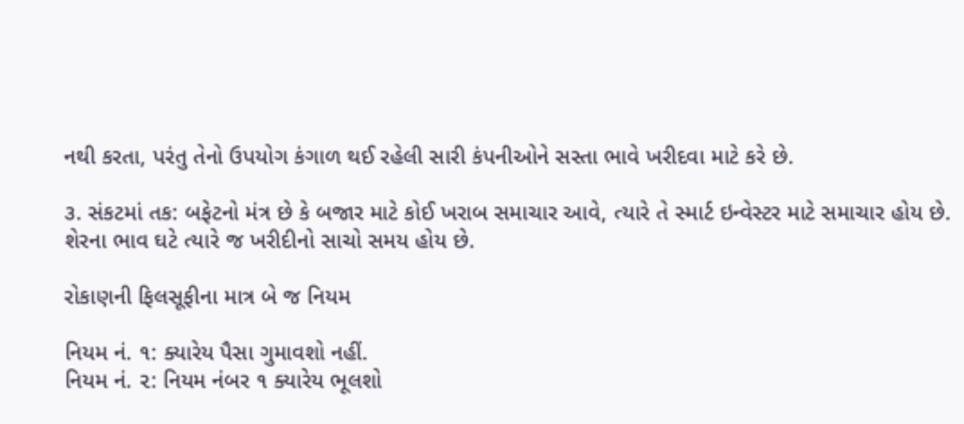નથી કરતા, પરંતુ તેનો ઉપયોગ કંગાળ થઈ રહેલી સારી કંપનીઓને સસ્તા ભાવે ખરીદવા માટે કરે છે.

૩. સંકટમાં તક: બફેટનો મંત્ર છે કે બજાર માટે કોઈ ખરાબ સમાચાર આવે, ત્યારે તે સ્માર્ટ ઇન્વેસ્ટર માટે સમાચાર હોય છે. શેરના ભાવ ઘટે ત્યારે જ ખરીદીનો સાચો સમય હોય છે.

રોકાણની ફિલસૂફીના માત્ર બે જ નિયમ

નિયમ નં. ૧: ક્યારેય પૈસા ગુમાવશો નહીં.
નિયમ નં. ૨: નિયમ નંબર ૧ ક્યારેય ભૂલશો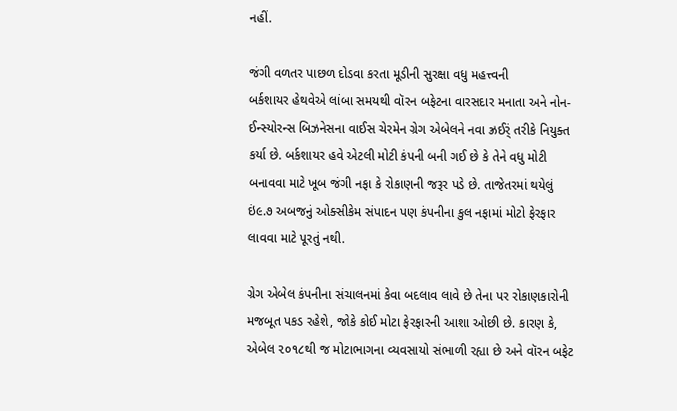નહીં.

જંગી વળતર પાછળ દોડવા કરતા મૂડીની સુરક્ષા વધુ મહત્ત્વની
બર્કશાયર હેથવેએ લાંબા સમયથી વૉરન બફેટના વારસદાર મનાતા અને નોન-ઈન્સ્યોરન્સ બિઝનેસના વાઈસ ચેરમેન ગ્રેગ એબેલને નવા ઝ્રઈર્ં તરીકે નિયુક્ત કર્યા છે. બર્કશાયર હવે એટલી મોટી કંપની બની ગઈ છે કે તેને વધુ મોટી બનાવવા માટે ખૂબ જંગી નફા કે રોકાણની જરૂર પડે છે. તાજેતરમાં થયેલું ઇં૯.૭ અબજનું ઓક્સીકેમ સંપાદન પણ કંપનીના કુલ નફામાં મોટો ફેરફાર લાવવા માટે પૂરતું નથી.

ગ્રેગ એબેલ કંપનીના સંચાલનમાં કેવા બદલાવ લાવે છે તેના પર રોકાણકારોની મજબૂત પકડ રહેશે, જોકે કોઈ મોટા ફેરફારની આશા ઓછી છે. કારણ કે, એબેલ ૨૦૧૮થી જ મોટાભાગના વ્યવસાયો સંભાળી રહ્યા છે અને વૉરન બફેટ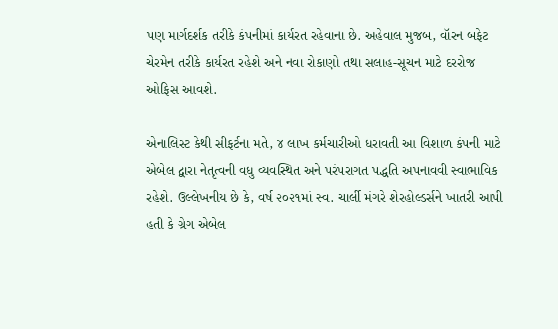પણ માર્ગદર્શક તરીકે કંપનીમાં કાર્યરત રહેવાના છે. અહેવાલ મુજબ, વૉરન બફેટ ચેરમેન તરીકે કાર્યરત રહેશે અને નવા રોકાણો તથા સલાહ-સૂચન માટે દરરોજ ઓફિસ આવશે.

એનાલિસ્ટ કેથી સીફર્ટના મતે, ૪ લાખ કર્મચારીઓ ધરાવતી આ વિશાળ કંપની માટે એબેલ દ્વારા નેતૃત્વની વધુ વ્યવસ્થિત અને પરંપરાગત પદ્ધતિ અપનાવવી સ્વાભાવિક રહેશે. ઉલ્લેખનીય છે કે, વર્ષ ૨૦૨૧માં સ્વ. ચાર્લી મંગરે શેરહોલ્ડર્સને ખાતરી આપી હતી કે ગ્રેગ એબેલ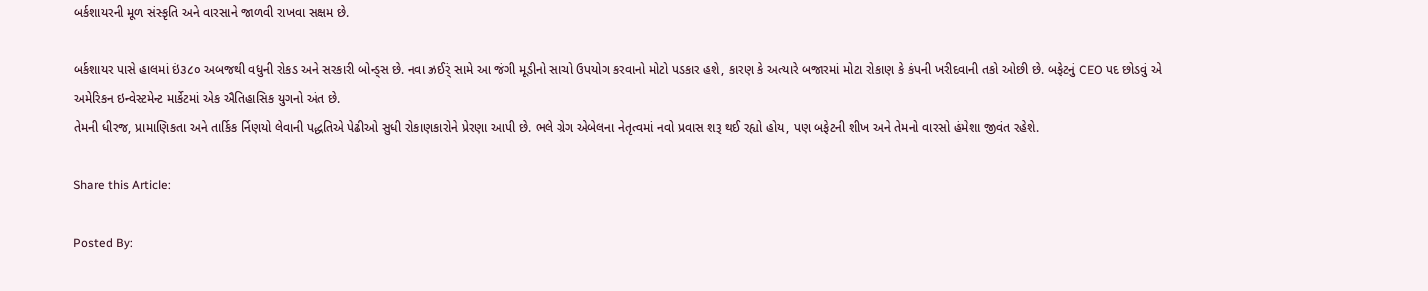બર્કશાયરની મૂળ સંસ્કૃતિ અને વારસાને જાળવી રાખવા સક્ષમ છે.

બર્કશાયર પાસે હાલમાં ઇં૩૮૦ અબજથી વધુની રોકડ અને સરકારી બોન્ડ્સ છે. નવા ઝ્રઈર્ં સામે આ જંગી મૂડીનો સાચો ઉપયોગ કરવાનો મોટો પડકાર હશે, કારણ કે અત્યારે બજારમાં મોટા રોકાણ કે કંપની ખરીદવાની તકો ઓછી છે. બફેટનું CEO પદ છોડવું એ અમેરિકન ઇન્વેસ્ટમેન્ટ માર્કેટમાં એક ઐતિહાસિક યુગનો અંત છે.
તેમની ધીરજ, પ્રામાણિકતા અને તાર્કિક ર્નિણયો લેવાની પદ્ધતિએ પેઢીઓ સુધી રોકાણકારોને પ્રેરણા આપી છે. ભલે ગ્રેગ એબેલના નેતૃત્વમાં નવો પ્રવાસ શરૂ થઈ રહ્યો હોય, પણ બફેટની શીખ અને તેમનો વારસો હંમેશા જીવંત રહેશે.

Share this Article:

Posted By: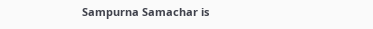Sampurna Samachar is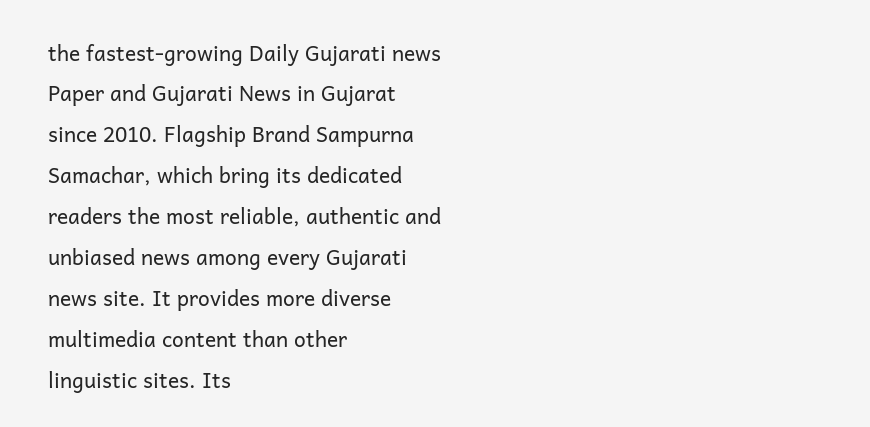the fastest-growing Daily Gujarati news Paper and Gujarati News in Gujarat since 2010. Flagship Brand Sampurna Samachar, which bring its dedicated readers the most reliable, authentic and unbiased news among every Gujarati news site. It provides more diverse multimedia content than other linguistic sites. Its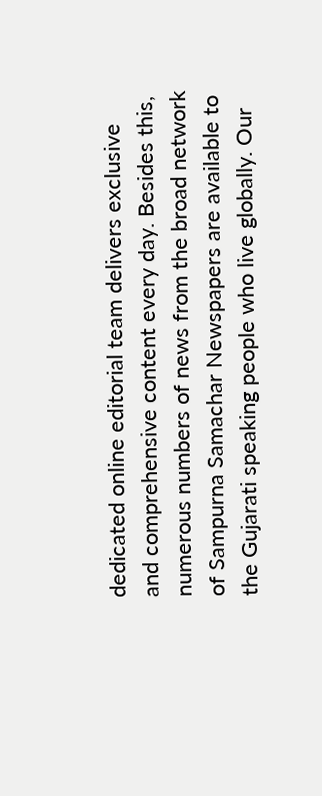dedicated online editorial team delivers exclusive and comprehensive content every day. Besides this, numerous numbers of news from the broad network of Sampurna Samachar Newspapers are available to the Gujarati speaking people who live globally. Our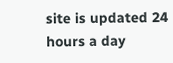site is updated 24 hours a day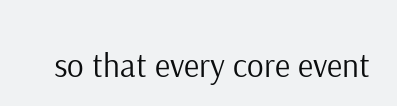so that every core event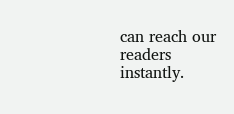can reach our readers instantly.